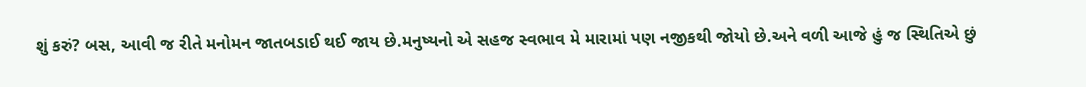શું કરું? બસ, આવી જ રીતે મનોમન જાતબડાઈ થઈ જાય છે.મનુષ્યનો એ સહજ સ્વભાવ મે મારામાં પણ નજીકથી જોયો છે.અને વળી આજે હું જ સ્થિતિએ છું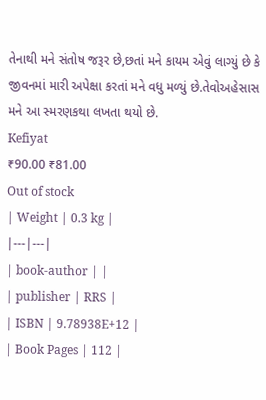તેનાથી મને સંતોષ જરૂર છે,છતાં મને કાયમ એવું લાગ્યું છે કે જીવનમાં મારી અપેક્ષા કરતાં મને વધુ મળ્યું છે.તેવોઅહેસાસ મને આ સ્મરણકથા લખતા થયો છે.
Kefiyat
₹90.00 ₹81.00
Out of stock
| Weight | 0.3 kg |
|---|---|
| book-author | |
| publisher | RRS |
| ISBN | 9.78938E+12 |
| Book Pages | 112 |